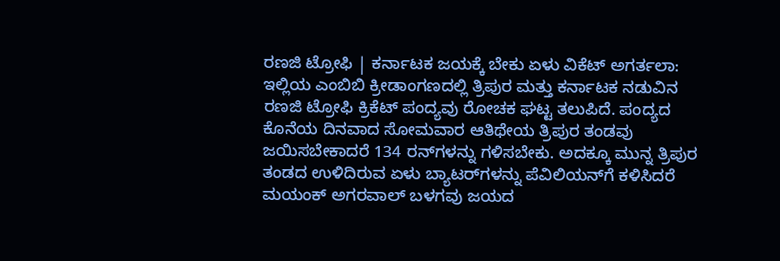ರಣಜಿ ಟ್ರೋಫಿ | ಕರ್ನಾಟಕ ಜಯಕ್ಕೆ ಬೇಕು ಏಳು ವಿಕೆಟ್ ಅಗರ್ತಲಾ: ಇಲ್ಲಿಯ ಎಂಬಿಬಿ ಕ್ರೀಡಾಂಗಣದಲ್ಲಿ ತ್ರಿಪುರ ಮತ್ತು ಕರ್ನಾಟಕ ನಡುವಿನ ರಣಜಿ ಟ್ರೋಫಿ ಕ್ರಿಕೆಟ್ ಪಂದ್ಯವು ರೋಚಕ ಘಟ್ಟ ತಲುಪಿದೆ. ಪಂದ್ಯದ ಕೊನೆಯ ದಿನವಾದ ಸೋಮವಾರ ಆತಿಥೇಯ ತ್ರಿಪುರ ತಂಡವು ಜಯಿಸಬೇಕಾದರೆ 134 ರನ್‌ಗಳನ್ನು ಗಳಿಸಬೇಕು. ಅದಕ್ಕೂ ಮುನ್ನ ತ್ರಿಪುರ ತಂಡದ ಉಳಿದಿರುವ ಏಳು ಬ್ಯಾಟರ್‌ಗಳನ್ನು ಪೆವಿಲಿಯನ್‌ಗೆ ಕಳಿಸಿದರೆ ಮಯಂಕ್ ಅಗರವಾಲ್ ಬಳಗವು ಜಯದ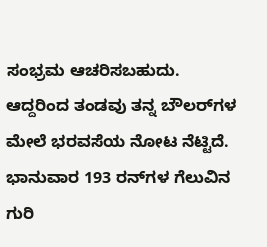ಸಂಭ್ರಮ ಆಚರಿಸಬಹುದು. ಆದ್ದರಿಂದ ತಂಡವು ತನ್ನ ಬೌಲರ್‌ಗಳ ಮೇಲೆ ಭರವಸೆಯ ನೋಟ ನೆಟ್ಟಿದೆ. ಭಾನುವಾರ 193 ರನ್‌ಗಳ ಗೆಲುವಿನ ಗುರಿ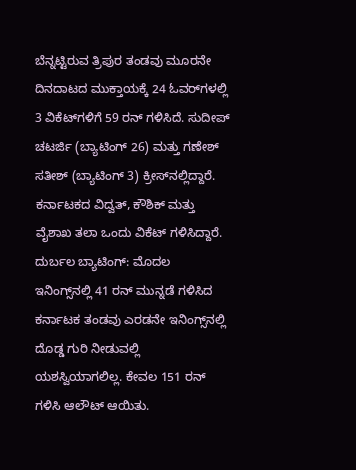ಬೆನ್ನಟ್ಟಿರುವ ತ್ರಿಪುರ ತಂಡವು ಮೂರನೇ ದಿನದಾಟದ ಮುಕ್ತಾಯಕ್ಕೆ 24 ಓವರ್‌ಗಳಲ್ಲಿ 3 ವಿಕೆಟ್‌ಗಳಿಗೆ 59 ರನ್ ಗಳಿಸಿದೆ. ಸುದೀಪ್ ಚಟರ್ಜಿ (ಬ್ಯಾಟಿಂಗ್ 26) ಮತ್ತು ಗಣೇಶ್ ಸತೀಶ್ (ಬ್ಯಾಟಿಂಗ್ 3) ಕ್ರೀಸ್‌ನಲ್ಲಿದ್ದಾರೆ. ಕರ್ನಾಟಕದ ವಿದ್ವತ್, ಕೌಶಿಕ್ ಮತ್ತು ವೈಶಾಖ ತಲಾ ಒಂದು ವಿಕೆಟ್ ಗಳಿಸಿದ್ದಾರೆ. ದುರ್ಬಲ ಬ್ಯಾಟಿಂಗ್: ಮೊದಲ ಇನಿಂಗ್ಸ್‌ನಲ್ಲಿ 41 ರನ್‌ ಮುನ್ನಡೆ ಗಳಿಸಿದ ಕರ್ನಾಟಕ ತಂಡವು ಎರಡನೇ ಇನಿಂಗ್ಸ್‌ನಲ್ಲಿ ದೊಡ್ಡ ಗುರಿ ನೀಡುವಲ್ಲಿ ಯಶಸ್ವಿಯಾಗಲಿಲ್ಲ. ಕೇವಲ 151 ರನ್‌ ಗಳಿಸಿ ಆಲೌಟ್ ಆಯಿತು.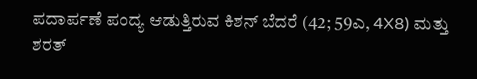ಪದಾರ್ಪಣೆ ಪಂದ್ಯ ಆಡುತ್ತಿರುವ ಕಿಶನ್ ಬೆದರೆ (42; 59ಎ, 4X8) ಮತ್ತು ಶರತ್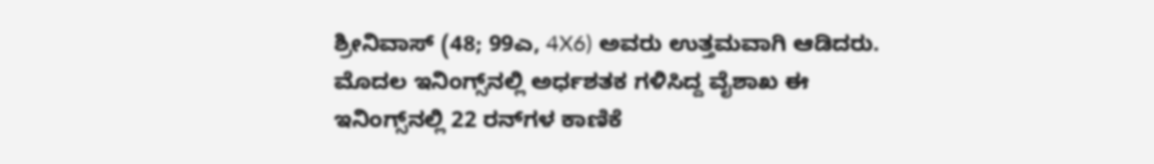ಶ್ರೀನಿವಾಸ್ (48; 99ಎ, 4X6) ಅವರು ಉತ್ತಮವಾಗಿ ಆಡಿದರು. ಮೊದಲ ಇನಿಂಗ್ಸ್‌ನಲ್ಲಿ ಅರ್ಧಶತಕ ಗಳಿಸಿದ್ದ ವೈಶಾಖ ಈ ಇನಿಂಗ್ಸ್‌ನಲ್ಲಿ 22 ರನ್‌ಗಳ ಕಾಣಿಕೆ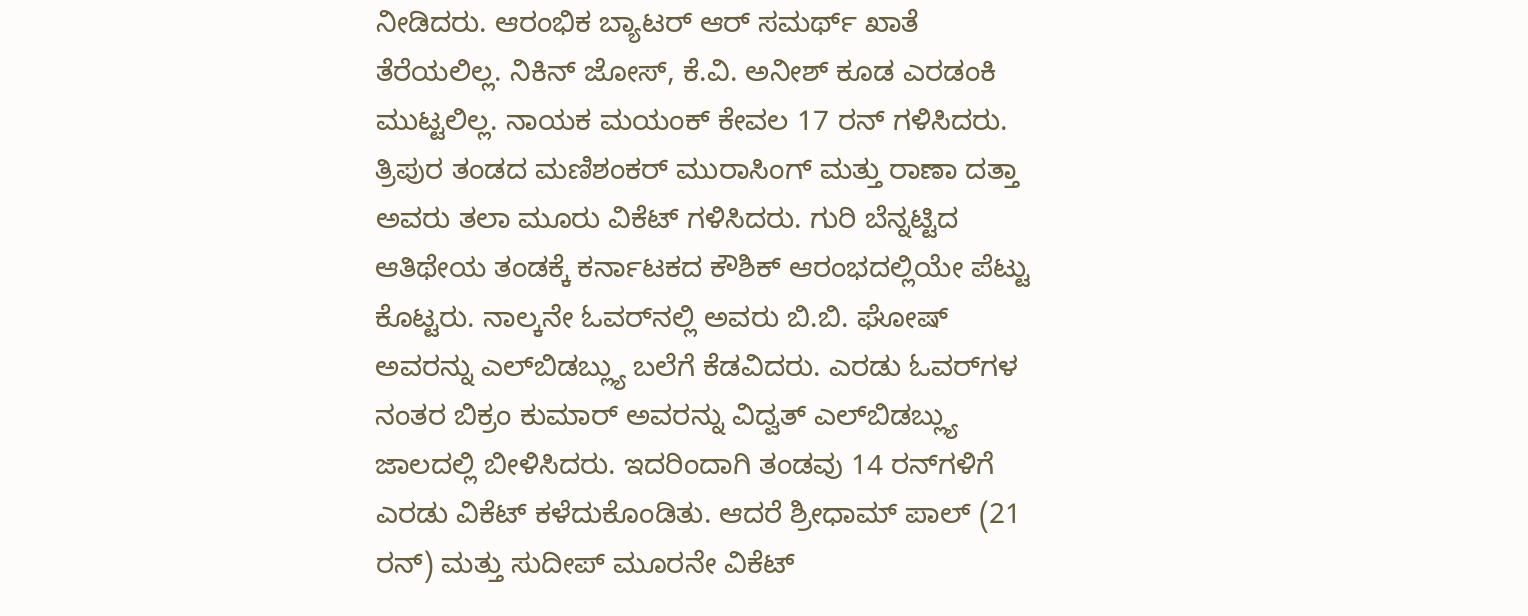ನೀಡಿದರು. ಆರಂಭಿಕ ಬ್ಯಾಟರ್ ಆರ್ ಸಮರ್ಥ್ ಖಾತೆ ತೆರೆಯಲಿಲ್ಲ. ನಿಕಿನ್ ಜೋಸ್, ಕೆ.ವಿ. ಅನೀಶ್ ಕೂಡ ಎರಡಂಕಿ ಮುಟ್ಟಲಿಲ್ಲ. ನಾಯಕ ಮಯಂಕ್ ಕೇವಲ 17 ರನ್‌ ಗಳಿಸಿದರು. ತ್ರಿಪುರ ತಂಡದ ಮಣಿಶಂಕರ್ ಮುರಾಸಿಂಗ್ ಮತ್ತು ರಾಣಾ ದತ್ತಾ ಅವರು ತಲಾ ಮೂರು ವಿಕೆಟ್ ಗಳಿಸಿದರು. ಗುರಿ ಬೆನ್ನಟ್ಟಿದ ಆತಿಥೇಯ ತಂಡಕ್ಕೆ ಕರ್ನಾಟಕದ ಕೌಶಿಕ್ ಆರಂಭದಲ್ಲಿಯೇ ಪೆಟ್ಟು ಕೊಟ್ಟರು. ನಾಲ್ಕನೇ ಓವರ್‌ನಲ್ಲಿ ಅವರು ಬಿ.ಬಿ. ಘೋಷ್ ಅವರನ್ನು ಎಲ್‌ಬಿಡಬ್ಲ್ಯು ಬಲೆಗೆ ಕೆಡವಿದರು. ಎರಡು ಓವರ್‌ಗಳ ನಂತರ ಬಿಕ್ರಂ ಕುಮಾರ್ ಅವರನ್ನು ವಿದ್ವತ್ ಎಲ್‌ಬಿಡಬ್ಲ್ಯು ಜಾಲದಲ್ಲಿ ಬೀಳಿಸಿದರು. ಇದರಿಂದಾಗಿ ತಂಡವು 14 ರನ್‌ಗಳಿಗೆ ಎರಡು ವಿಕೆಟ್ ಕಳೆದುಕೊಂಡಿತು. ಆದರೆ ಶ್ರೀಧಾಮ್ ಪಾಲ್ (21 ರನ್) ಮತ್ತು ಸುದೀಪ್ ಮೂರನೇ ವಿಕೆಟ್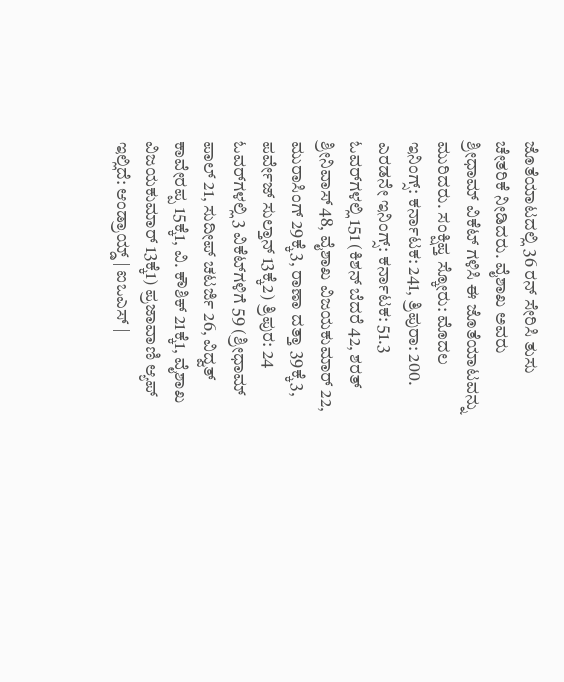ಜೊತೆಯಾಟದಲ್ಲಿ 36 ರನ್ ಸೇರಿಸಿ ತುಸು ಚೇತರಿಕೆ ನೀಡಿದರು. ವೈಶಾಖ ಅವರು ಶ್ರೀಧಾಮ್ ವಿಕೆಟ್ ಗಳಿಸಿ ಈ ಜೊತೆಯಾಟವನ್ನು ಮುರಿದರು. ಸಂಕ್ಷಿಪ್ತ ಸ್ಕೋರು: ಮೊದಲ ಇನಿಂಗ್ಸ್: ಕರ್ನಾಟಕ: 241, ತ್ರಿಪುರಾ: 200. ಎರಡನೇ ಇನಿಂಗ್ಸ್: ಕರ್ನಾಟಕ: 51.3 ಓವರ್‌ಗಳಲ್ಲಿ 151 (ಕಿಶನ್ ಬೆದರೆ 42, ಶರತ್ ಶ್ರೀನಿವಾಸ್ 48, ವೈಶಾಖ ವಿಜಯಕುಮಾರ್ 22, ಮುರಾಸಿಂಗ್ 29ಕ್ಕೆ3, ರಾಣಾ ದತ್ತಾ 39ಕ್ಕೆ3, ಪರ್ವೇಜ್ ಸುಲ್ತಾನ್ 13ಕ್ಕೆ2) ತ್ರಿಪುರ: 24 ಓವರ್‌ಗಳಲ್ಲಿ 3 ವಿಕೆಟ್‌ಗಳಿಗೆ 59 (ಶ್ರೀಧಾಮ್ ಪಾಲ್ 21, ಸುದೀಪ್ ಚಟರ್ಜಿ 26, ವಿದ್ವತ್ ಕಾವೇರಪ್ಪ 15ಕ್ಕೆ1, ವಿ. ಕೌಶಿಕ್ 21ಕ್ಕೆ1, ವೈಶಾಖ ವಿಜಯಕುಮಾರ್ 13ಕ್ಕೆ1) ಪ್ರಜಾವಾಣಿ ಆ್ಯಪ್ ಇಲ್ಲಿದೆ: ಆಂಡ್ರಾಯ್ಡ್ | ಐಒಎಸ್ |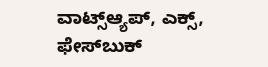ವಾಟ್ಸ್ಆ್ಯಪ್, ಎಕ್ಸ್, ಫೇಸ್‌ಬುಕ್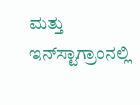ಮತ್ತು ಇನ್‌ಸ್ಟಾಗ್ರಾಂನಲ್ಲಿ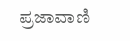ಪ್ರಜಾವಾಣಿ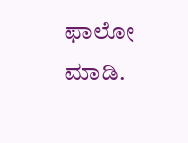ಫಾಲೋ ಮಾಡಿ.